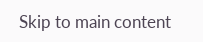Skip to main content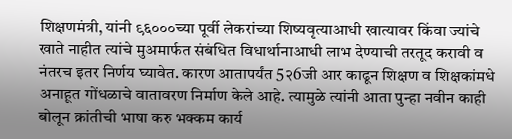शिक्षणमंत्री, यांनी ९६०००च्या पूर्वी लेकरांच्या शिष्यवृत्याआधी खात्यावर किंवा ज्यांचे खाते नाहीत त्यांचे मुअमार्फत संबंधित विधार्थानाआधी लाभ देण्याची तरतूद करावी व नंतरच इतर निर्णय घ्यावेत. कारण आतापर्यंत 5२6जी आर काढून शिक्षण व शिक्षकांमधे अनाहूत गोंधळाचे वातावरण निर्माण केले आहे. त्यामुळे त्यांनी आता पुन्हा नवीन काही बोलून क्रांतीची भाषा करु भक्कम कार्य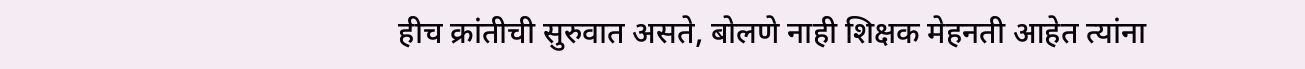हीच क्रांतीची सुरुवात असते, बोलणे नाही शिक्षक मेहनती आहेत त्यांना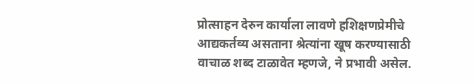प्रोत्साहन देरुन कार्याला लावणे हशिक्षणप्रेमीचे आद्यकर्तव्य असताना श्रेत्यांना खूष करण्यासाठी वाचाळ शब्द टाळावेत म्हणजे, ने प्रभावी असेल.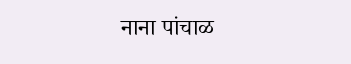नाना पांचाळ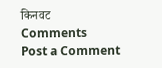किनवट
Comments
Post a Comment